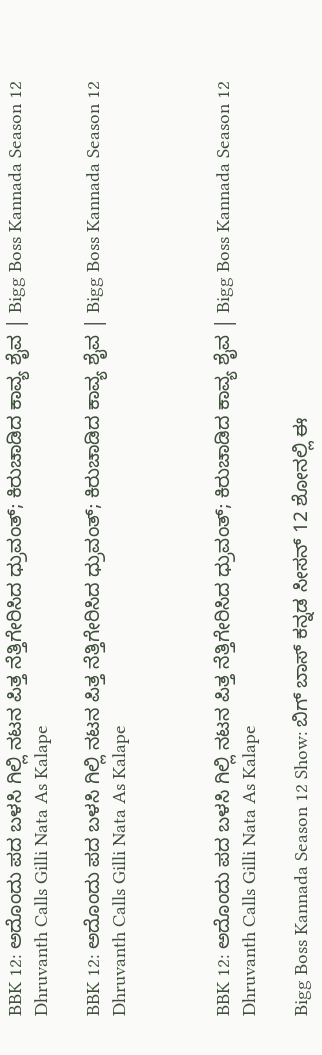BBK 12: ಅದೊಂದು ಪದ ಬಳಸಿ ಗಿಲ್ಲಿ ನಟನ ಪಿತ್ತ ನೆತ್ತಿಗೇರಿಸಿದ ಧ್ರುವಂತ್; ಕಿರುಚಾಡಿದ ಕಾವ್ಯ ಶೈವ | Bigg Boss Kannada Season 12 Dhruvanth Calls Gilli Nata As Kalape

BBK 12: ಅದೊಂದು ಪದ ಬಳಸಿ ಗಿಲ್ಲಿ ನಟನ ಪಿತ್ತ ನೆತ್ತಿಗೇರಿಸಿದ ಧ್ರುವಂತ್; ಕಿರುಚಾಡಿದ ಕಾವ್ಯ ಶೈವ | Bigg Boss Kannada Season 12 Dhruvanth Calls Gilli Nata As Kalape



BBK 12: ಅದೊಂದು ಪದ ಬಳಸಿ ಗಿಲ್ಲಿ ನಟನ ಪಿತ್ತ ನೆತ್ತಿಗೇರಿಸಿದ ಧ್ರುವಂತ್; ಕಿರುಚಾಡಿದ ಕಾವ್ಯ ಶೈವ | Bigg Boss Kannada Season 12 Dhruvanth Calls Gilli Nata As Kalape

Bigg Boss Kannada Season 12 Show: ಬಿಗ್‌ ಬಾಸ್‌ ಕನ್ನಡ ಸೀಸನ್‌ 12 ಶೋನಲ್ಲಿ ಈ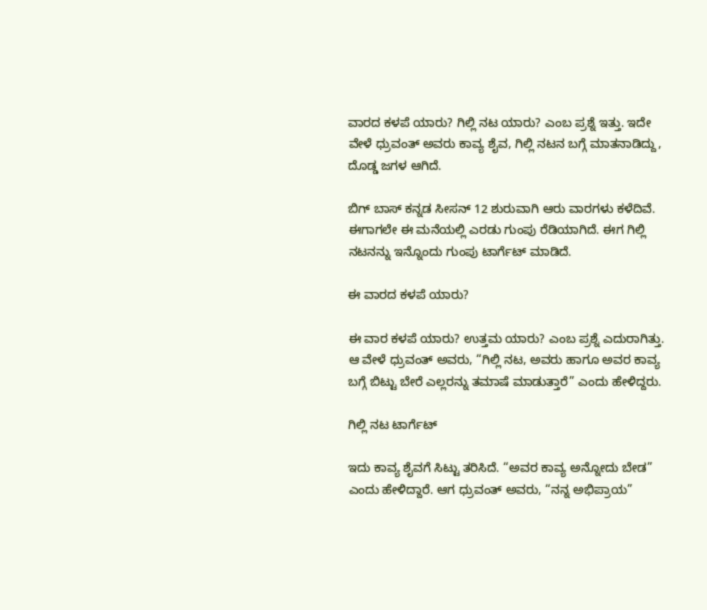ವಾರದ ಕಳಪೆ ಯಾರು? ಗಿಲ್ಲಿ ನಟ ಯಾರು? ಎಂಬ ಪ್ರಶ್ನೆ ಇತ್ತು. ಇದೇ ವೇಳೆ ಧ್ರುವಂತ್‌ ಅವರು ಕಾವ್ಯ ಶೈವ, ಗಿಲ್ಲಿ ನಟನ ಬಗ್ಗೆ ಮಾತನಾಡಿದ್ದು, ದೊಡ್ಡ ಜಗಳ ಆಗಿದೆ.

ಬಿಗ್‌ ಬಾಸ್‌ ಕನ್ನಡ ಸೀಸನ್‌ 12 ಶುರುವಾಗಿ ಆರು ವಾರಗಳು ಕಳೆದಿವೆ. ಈಗಾಗಲೇ ಈ ಮನೆಯಲ್ಲಿ ಎರಡು ಗುಂಪು ರೆಡಿಯಾಗಿದೆ. ಈಗ ಗಿಲ್ಲಿ ನಟನನ್ನು ಇನ್ನೊಂದು ಗುಂಪು ಟಾರ್ಗೆಟ್‌ ಮಾಡಿದೆ.

ಈ ವಾರದ ಕಳಪೆ ಯಾರು?

ಈ ವಾರ ಕಳಪೆ ಯಾರು? ಉತ್ತಮ ಯಾರು? ಎಂಬ ಪ್ರಶ್ನೆ ಎದುರಾಗಿತ್ತು. ಆ ವೇಳೆ ಧ್ರುವಂತ್‌ ಅವರು, “ಗಿಲ್ಲಿ ನಟ, ಅವರು ಹಾಗೂ ಅವರ ಕಾವ್ಯ ಬಗ್ಗೆ ಬಿಟ್ಟು ಬೇರೆ ಎಲ್ಲರನ್ನು ತಮಾಷೆ ಮಾಡುತ್ತಾರೆ” ಎಂದು ಹೇಳಿದ್ದರು.

ಗಿಲ್ಲಿ ನಟ ಟಾರ್ಗೆಟ್‌

ಇದು ಕಾವ್ಯ ಶೈವಗೆ ಸಿಟ್ಟು ತರಿಸಿದೆ. “ಅವರ ಕಾವ್ಯ ಅನ್ನೋದು ಬೇಡ” ಎಂದು ಹೇಳಿದ್ದಾರೆ. ಆಗ ಧ್ರುವಂತ್‌ ಅವರು, “ನನ್ನ ಅಭಿಪ್ರಾಯ”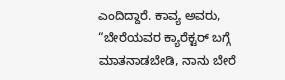ಎಂದಿದ್ದಾರೆ. ಕಾವ್ಯ ಅವರು, “ಬೇರೆಯವರ ಕ್ಯಾರೆಕ್ಟರ್‌ ಬಗ್ಗೆ ಮಾತನಾಡಬೇಡಿ, ನಾನು ಬೇರೆ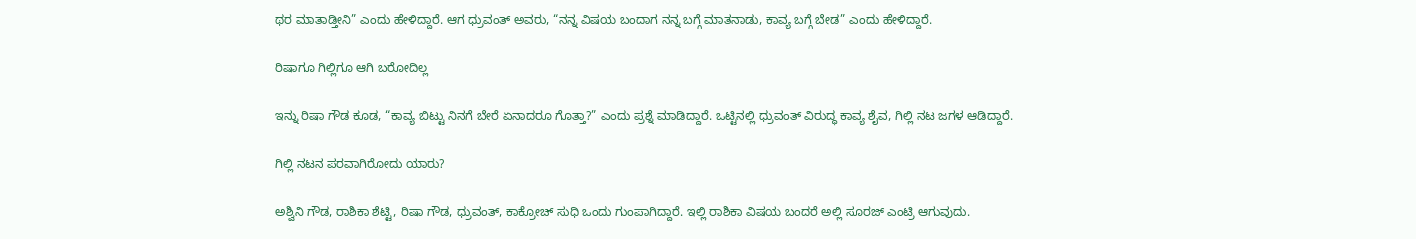ಥರ ಮಾತಾಡ್ತೀನಿ” ಎಂದು ಹೇಳಿದ್ದಾರೆ. ಆಗ ಧ್ರುವಂತ್‌ ಅವರು, “ನನ್ನ ವಿಷಯ ಬಂದಾಗ ನನ್ನ ಬಗ್ಗೆ ಮಾತನಾಡು, ಕಾವ್ಯ ಬಗ್ಗೆ ಬೇಡ” ಎಂದು ಹೇಳಿದ್ದಾರೆ.

ರಿಷಾಗೂ ಗಿಲ್ಲಿಗೂ ಆಗಿ ಬರೋದಿಲ್ಲ

ಇನ್ನು ರಿಷಾ ಗೌಡ ಕೂಡ, “ಕಾವ್ಯ ಬಿಟ್ಟು ನಿನಗೆ ಬೇರೆ ಏನಾದರೂ ಗೊತ್ತಾ?” ಎಂದು ಪ್ರಶ್ನೆ ಮಾಡಿದ್ದಾರೆ. ಒಟ್ಟಿನಲ್ಲಿ ಧ್ರುವಂತ್‌ ವಿರುದ್ಧ ಕಾವ್ಯ ಶೈವ, ಗಿಲ್ಲಿ ನಟ ಜಗಳ ಆಡಿದ್ದಾರೆ.

ಗಿಲ್ಲಿ ನಟನ ಪರವಾಗಿರೋದು ಯಾರು?

ಅಶ್ವಿನಿ ಗೌಡ, ರಾಶಿಕಾ ಶೆಟ್ಟಿ, ರಿಷಾ ಗೌಡ, ಧ್ರುವಂತ್‌, ಕಾಕ್ರೋಚ್‌ ಸುಧಿ ಒಂದು ಗುಂಪಾಗಿದ್ದಾರೆ. ಇಲ್ಲಿ ರಾಶಿಕಾ ವಿಷಯ ಬಂದರೆ ಅಲ್ಲಿ ಸೂರಜ್‌ ಎಂಟ್ರಿ ಆಗುವುದು.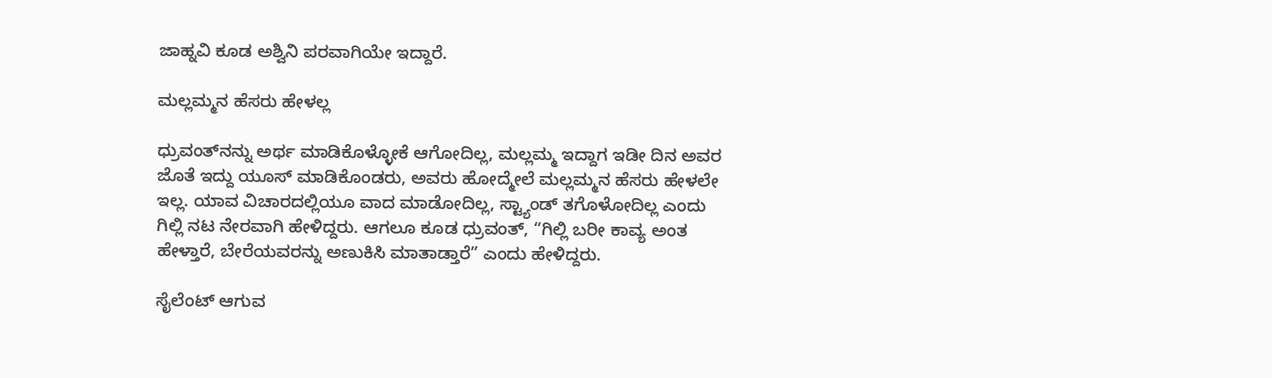ಜಾಹ್ನವಿ ಕೂಡ ಅಶ್ವಿನಿ ಪರವಾಗಿಯೇ ಇದ್ದಾರೆ.

ಮಲ್ಲಮ್ಮನ ಹೆಸರು ಹೇಳಲ್ಲ

ಧ್ರುವಂತ್‌ನನ್ನು ಅರ್ಥ ಮಾಡಿಕೊಳ್ಳೋಕೆ ಆಗೋದಿಲ್ಲ, ಮಲ್ಲಮ್ಮ ಇದ್ದಾಗ ಇಡೀ ದಿನ ಅವರ ಜೊತೆ ಇದ್ದು ಯೂಸ್‌ ಮಾಡಿಕೊಂಡರು, ಅವರು ಹೋದ್ಮೇಲೆ ಮಲ್ಲಮ್ಮನ ಹೆಸರು ಹೇಳಲೇ ಇಲ್ಲ. ಯಾವ ವಿಚಾರದಲ್ಲಿಯೂ ವಾದ ಮಾಡೋದಿಲ್ಲ, ಸ್ಟ್ಯಾಂಡ್‌ ತಗೊಳೋದಿಲ್ಲ ಎಂದು ಗಿಲ್ಲಿ ನಟ ನೇರವಾಗಿ ಹೇಳಿದ್ದರು. ಆಗಲೂ ಕೂಡ ಧ್ರುವಂತ್‌, “ಗಿಲ್ಲಿ ಬರೀ ಕಾವ್ಯ ಅಂತ ಹೇಳ್ತಾರೆ, ಬೇರೆಯವರನ್ನು ಅಣುಕಿಸಿ ಮಾತಾಡ್ತಾರೆ” ಎಂದು ಹೇಳಿದ್ದರು.

ಸೈಲೆಂಟ್‌ ಆಗುವ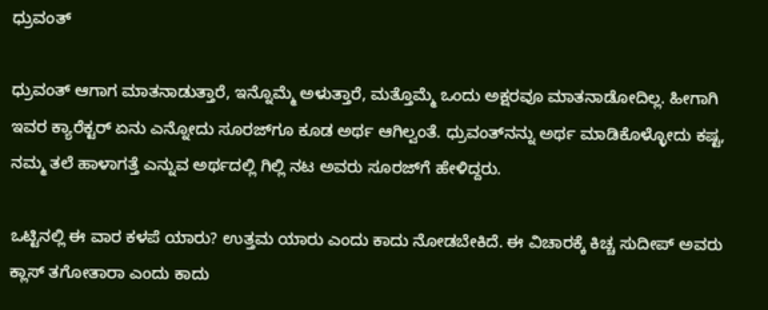ಧ್ರುವಂತ್

ಧ್ರುವಂತ್‌ ಆಗಾಗ ಮಾತನಾಡುತ್ತಾರೆ, ಇನ್ನೊಮ್ಮೆ ಅಳುತ್ತಾರೆ, ಮತ್ತೊಮ್ಮೆ ಒಂದು ಅಕ್ಷರವೂ ಮಾತನಾಡೋದಿಲ್ಲ. ಹೀಗಾಗಿ ಇವರ ಕ್ಯಾರೆಕ್ಟರ್‌ ಏನು ಎನ್ನೋದು ಸೂರಜ್‌ಗೂ ಕೂಡ ಅರ್ಥ ಆಗಿಲ್ವಂತೆ. ಧ್ರುವಂತ್‌ನನ್ನು ಅರ್ಥ ಮಾಡಿಕೊಳ್ಳೋದು ಕಷ್ಟ, ನಮ್ಮ ತಲೆ ಹಾಳಾಗತ್ತೆ ಎನ್ನುವ ಅರ್ಥದಲ್ಲಿ ಗಿಲ್ಲಿ ನಟ ಅವರು ಸೂರಜ್‌ಗೆ ಹೇಳಿದ್ದರು.

ಒಟ್ಟಿನಲ್ಲಿ ಈ ವಾರ ಕಳಪೆ ಯಾರು? ಉತ್ತಮ ಯಾರು ಎಂದು ಕಾದು ನೋಡಬೇಕಿದೆ. ಈ ವಿಚಾರಕ್ಕೆ ಕಿಚ್ಚ ಸುದೀಪ್‌ ಅವರು ಕ್ಲಾಸ್‌ ತಗೋತಾರಾ ಎಂದು ಕಾದು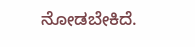ನೋಡಬೇಕಿದೆ.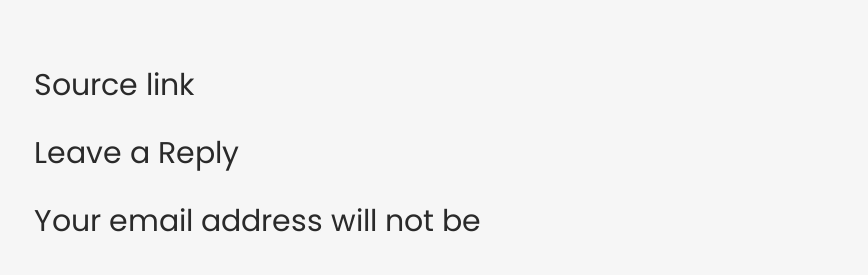Source link

Leave a Reply

Your email address will not be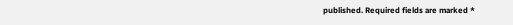published. Required fields are marked *